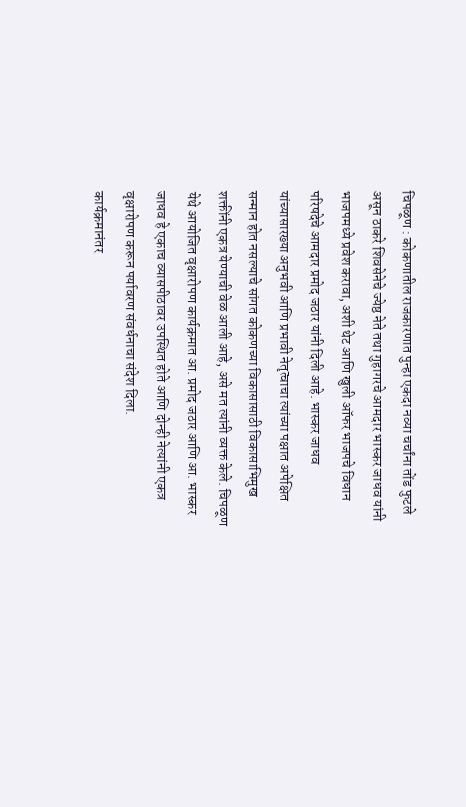चिपळूण : कोकणातील राजकारणात पुन्हा एकदा नव्या चर्चांना तोंड फुटले असून ठाकरे शिवसेनेचे ज्येष्ठ नेते तथा गुहागरचे आमदार भास्कर जाधव यांनी भाजपमध्ये प्रवेश करावा, अशी थेट आणि खुली ऑफर भाजपचे विधान परिषदेचे आमदार प्रमोद जठार यांनी दिली आहे. भास्कर जाधव यांच्यासारख्या अनुभवी आणि प्रभावी नेतृत्वाचा त्यांच्या पक्षात अपेक्षित सन्मान होत नसल्याचे सांगत कोकणच्या विकासासाठी विकासाभिमुख शक्तींनी एकत्र येण्याची वेळ आली आहे, असे मत त्यांनी व्यक्त केले. चिपळूण येथे आयोजित वृक्षारोपण कार्यक्रमात आ. प्रमोद जठार आणि आ. भास्कर जाधव हे एकाच व्यासपीठावर उपस्थित होते आणि दोन्ही नेत्यांनी एकत्र वृक्षारोपण करून पर्यावरण संवर्धनाचा संदेश दिला.
कार्यक्रमानंतर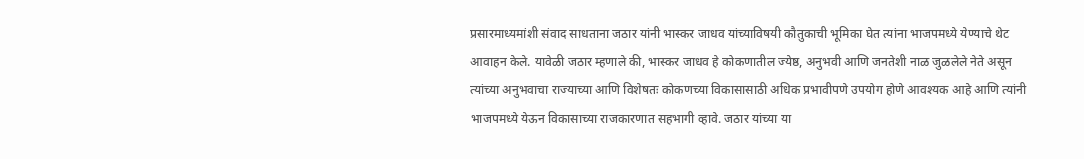प्रसारमाध्यमांशी संवाद साधताना जठार यांनी भास्कर जाधव यांच्याविषयी कौतुकाची भूमिका घेत त्यांना भाजपमध्ये येण्याचे थेट आवाहन केले. यावेळी जठार म्हणाले की, भास्कर जाधव हे कोकणातील ज्येष्ठ, अनुभवी आणि जनतेशी नाळ जुळलेले नेते असून त्यांच्या अनुभवाचा राज्याच्या आणि विशेषतः कोकणच्या विकासासाठी अधिक प्रभावीपणे उपयोग होणे आवश्यक आहे आणि त्यांनी भाजपमध्ये येऊन विकासाच्या राजकारणात सहभागी व्हावे. जठार यांच्या या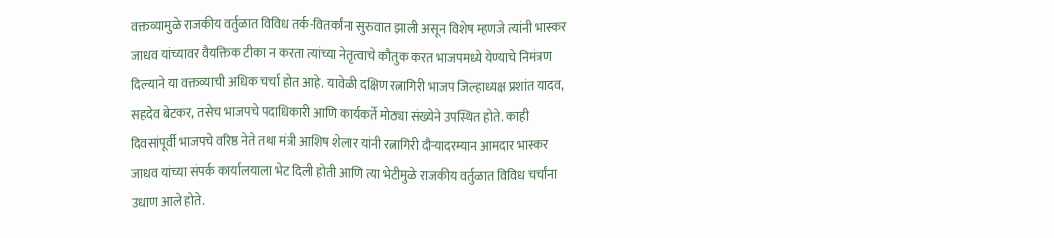वक्तव्यामुळे राजकीय वर्तुळात विविध तर्क-वितर्कांना सुरुवात झाली असून विशेष म्हणजे त्यांनी भास्कर जाधव यांच्यावर वैयक्तिक टीका न करता त्यांच्या नेतृत्वाचे कौतुक करत भाजपमध्ये येण्याचे निमंत्रण दिल्याने या वक्तव्याची अधिक चर्चा होत आहे. यावेळी दक्षिण रत्नागिरी भाजप जिल्हाध्यक्ष प्रशांत यादव, सहदेव बेटकर, तसेच भाजपचे पदाधिकारी आणि कार्यकर्ते मोठ्या संख्येने उपस्थित होते. काही दिवसांपूर्वी भाजपचे वरिष्ठ नेते तथा मंत्री आशिष शेलार यांनी रत्नागिरी दौऱ्यादरम्यान आमदार भास्कर जाधव यांच्या संपर्क कार्यालयाला भेट दिली होती आणि त्या भेटीमुळे राजकीय वर्तुळात विविध चर्चांना उधाण आले होते.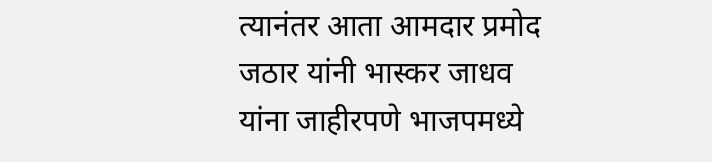त्यानंतर आता आमदार प्रमोद जठार यांनी भास्कर जाधव यांना जाहीरपणे भाजपमध्ये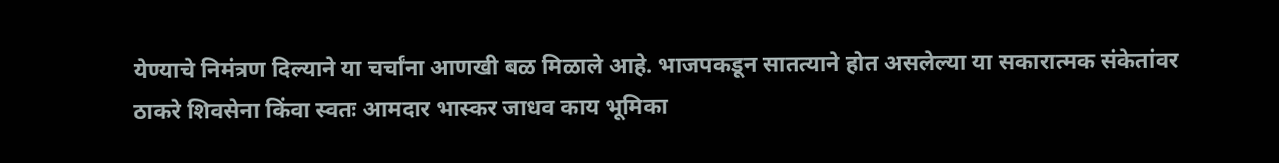येण्याचे निमंत्रण दिल्याने या चर्चांना आणखी बळ मिळाले आहे. भाजपकडून सातत्याने होत असलेल्या या सकारात्मक संकेतांवर ठाकरे शिवसेना किंवा स्वतः आमदार भास्कर जाधव काय भूमिका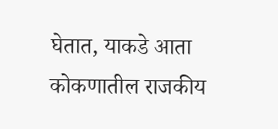घेतात, याकडे आता कोकणातील राजकीय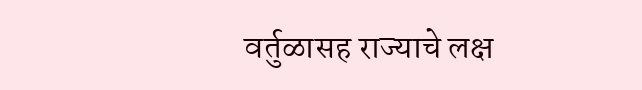वर्तुळासह राज्याचे लक्ष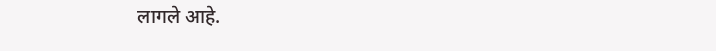लागले आहे.